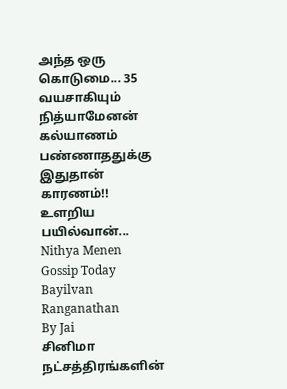அந்த ஒரு கொடுமை... 35 வயசாகியும் நித்யாமேனன் கல்யாணம் பண்ணாததுக்கு இதுதான் காரணம்!! உளறிய பயில்வான்...
Nithya Menen
Gossip Today
Bayilvan Ranganathan
By Jai
சினிமா நட்சத்திரங்களின்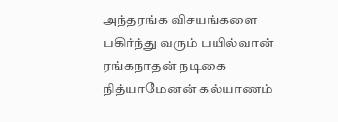அந்தரங்க விசயங்களை பகிர்ந்து வரும் பயில்வான் ரங்கநாதன் நடிகை நித்யாமேனன் கல்யாணம்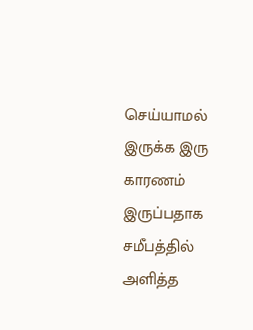செய்யாமல் இருக்க இரு காரணம் இருப்பதாக சமீபத்தில் அளித்த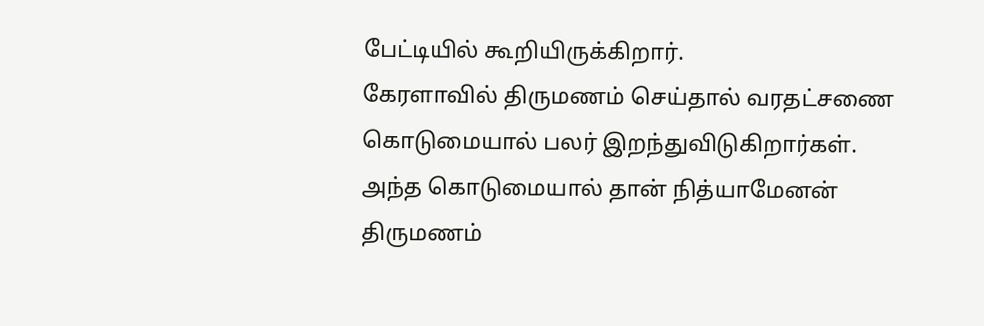பேட்டியில் கூறியிருக்கிறார்.
கேரளாவில் திருமணம் செய்தால் வரதட்சணை கொடுமையால் பலர் இறந்துவிடுகிறார்கள். அந்த கொடுமையால் தான் நித்யாமேனன் திருமணம்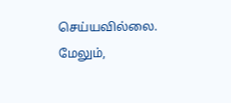செய்யவில்லை.
மேலும்,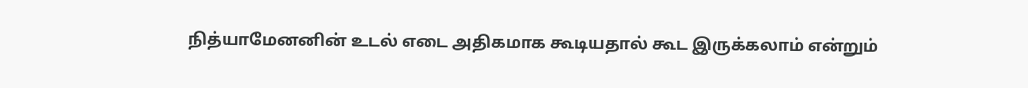நித்யாமேனனின் உடல் எடை அதிகமாக கூடியதால் கூட இருக்கலாம் என்றும்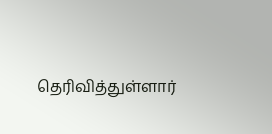தெரிவித்துள்ளார்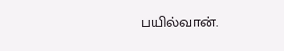பயில்வான்.